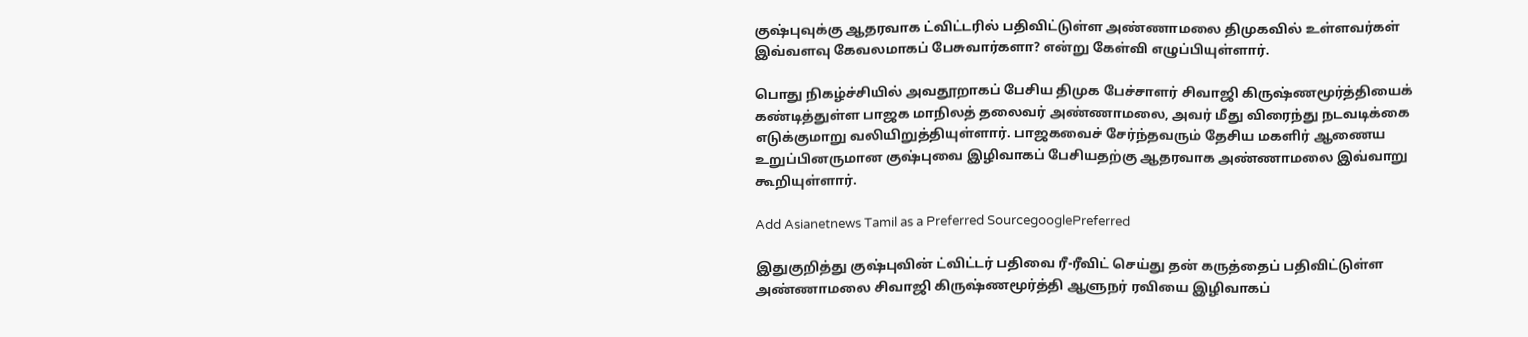குஷ்புவுக்கு ஆதரவாக ட்விட்டரில் பதிவிட்டுள்ள அண்ணாமலை திமுகவில் உள்ளவர்கள் இவ்வளவு கேவலமாகப் பேசுவார்களா? என்று கேள்வி எழுப்பியுள்ளார்.

பொது நிகழ்ச்சியில் அவதூறாகப் பேசிய திமுக பேச்சாளர் சிவாஜி கிருஷ்ணமூர்த்தியைக் கண்டித்துள்ள பாஜக மாநிலத் தலைவர் அண்ணாமலை, அவர் மீது விரைந்து நடவடிக்கை எடுக்குமாறு வலியிறுத்தியுள்ளார். பாஜகவைச் சேர்ந்தவரும் தேசிய மகளிர் ஆணைய உறுப்பினருமான குஷ்புவை இழிவாகப் பேசியதற்கு ஆதரவாக அண்ணாமலை இவ்வாறு கூறியுள்ளார்.

Add Asianetnews Tamil as a Preferred SourcegooglePreferred

இதுகுறித்து குஷ்புவின் ட்விட்டர் பதிவை ரீ-ரீவிட் செய்து தன் கருத்தைப் பதிவிட்டுள்ள அண்ணாமலை சிவாஜி கிருஷ்ணமூர்த்தி ஆளுநர் ரவியை இழிவாகப்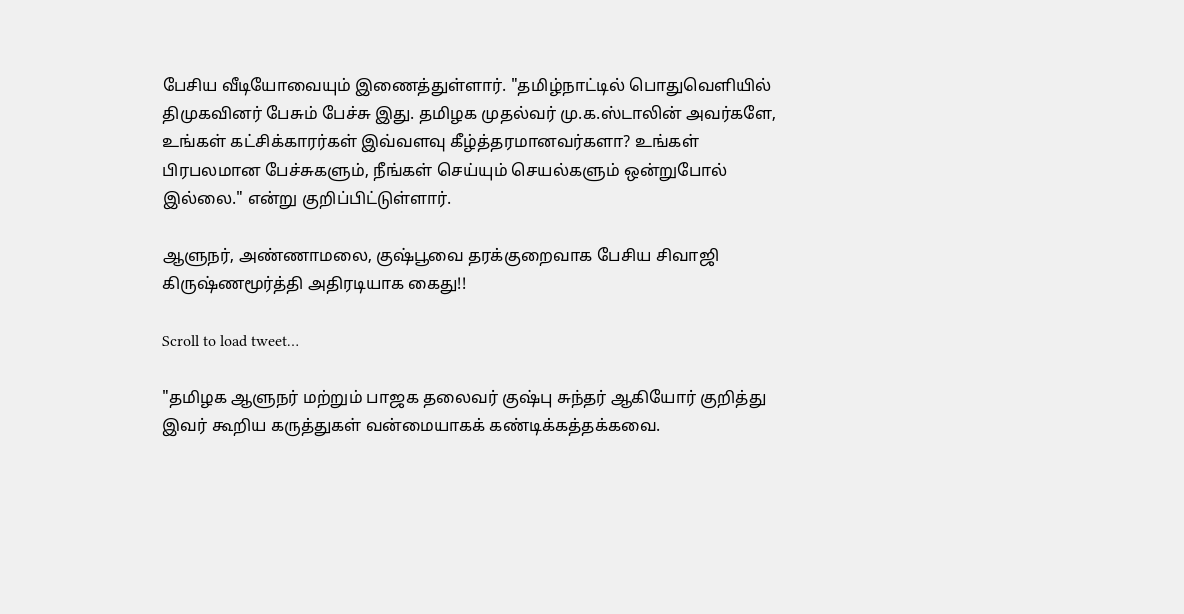பேசிய வீடியோவையும் இணைத்துள்ளார். "தமிழ்நாட்டில் பொதுவெளியில் திமுகவினர் பேசும் பேச்சு இது. தமிழக முதல்வர் மு.க.ஸ்டாலின் அவர்களே, உங்கள் கட்சிக்காரர்கள் இவ்வளவு கீழ்த்தரமானவர்களா? உங்கள் பிரபலமான பேச்சுகளும், நீங்கள் செய்யும் செயல்களும் ஒன்றுபோல் இல்லை." என்று குறிப்பிட்டுள்ளார்.

ஆளுநர், அண்ணாமலை, குஷ்பூவை தரக்குறைவாக பேசிய சிவாஜி கிருஷ்ணமூர்த்தி அதிரடியாக கைது!!

Scroll to load tweet…

"தமிழக ஆளுநர் மற்றும் பாஜக தலைவர் குஷ்பு சுந்தர் ஆகியோர் குறித்து இவர் கூறிய கருத்துகள் வன்மையாகக் கண்டிக்கத்தக்கவை.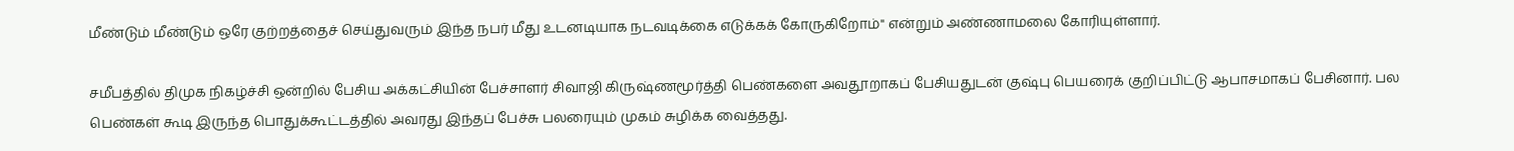மீண்டும் மீண்டும் ஒரே குற்றத்தைச் செய்துவரும் இந்த நபர் மீது உடனடியாக நடவடிக்கை எடுக்கக் கோருகிறோம்" என்றும் அண்ணாமலை கோரியுள்ளார்.

சமீபத்தில் திமுக நிகழ்ச்சி ஒன்றில் பேசிய அக்கட்சியின் பேச்சாளர் சிவாஜி கிருஷ்ணமூர்த்தி பெண்களை அவதூறாகப் பேசியதுடன் குஷ்பு பெயரைக் குறிப்பிட்டு ஆபாசமாகப் பேசினார். பல பெண்கள் கூடி இருந்த பொதுக்கூட்டத்தில் அவரது இந்தப் பேச்சு பலரையும் முகம் சுழிக்க வைத்தது.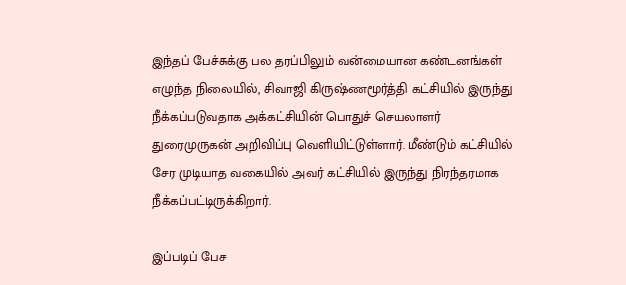இந்தப் பேச்சுக்கு பல தரப்பிலும் வன்மையான கண்டனங்கள் எழுந்த நிலையில், சிவாஜி கிருஷ்ணமூர்த்தி கட்சியில் இருந்து நீக்கப்படுவதாக அக்கட்சியின் பொதுச் செயலாளர் துரைமுருகன் அறிவிப்பு வெளியிட்டுள்ளார். மீண்டும் கட்சியில் சேர முடியாத வகையில் அவர் கட்சியில் இருந்து நிரந்தரமாக நீக்கப்பட்டிருக்கிறார்.

இப்படிப் பேச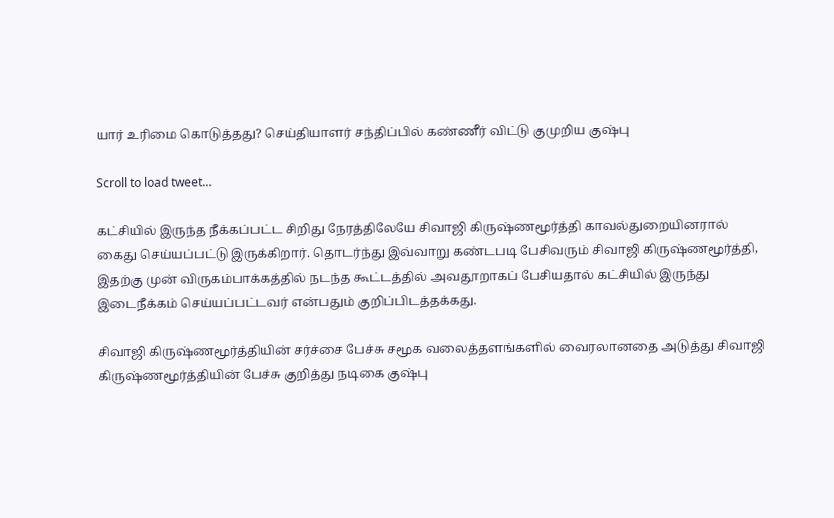யார் உரிமை கொடுத்தது? செய்தியாளர் சந்திப்பில் கண்ணீர் விட்டு குமுறிய குஷ்பு

Scroll to load tweet…

கட்சியில் இருந்த நீக்கப்பட்ட சிறிது நேரத்திலேயே சிவாஜி கிருஷ்ணமூர்த்தி காவல்துறையினரால் கைது செய்யப்பட்டு இருக்கிறார். தொடர்ந்து இவ்வாறு கண்டபடி பேசிவரும் சிவாஜி கிருஷ்ணமூர்த்தி, இதற்கு முன் விருகம்பாக்கத்தில் நடந்த கூட்டத்தில் அவதூறாகப் பேசியதால் கட்சியில் இருந்து இடைநீக்கம் செய்யப்பட்டவர் என்பதும் குறிப்பிடத்தக்கது.

சிவாஜி கிருஷ்ணமூர்த்தியின் சர்ச்சை பேச்சு சமூக வலைத்தளங்களில் வைரலானதை அடுத்து சிவாஜி கிருஷ்ணமூர்த்தியின் பேச்சு குறித்து நடிகை குஷ்பு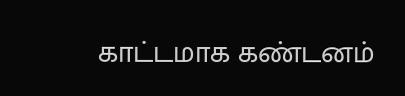காட்டமாக கண்டனம்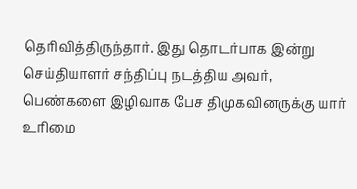தெரிவித்திருந்தார். இது தொடர்பாக இன்று செய்தியாளர் சந்திப்பு நடத்திய அவர், பெண்களை இழிவாக பேச திமுகவினருக்கு யார் உரிமை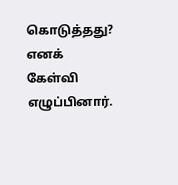கொடுத்தது? எனக் கேள்வி எழுப்பினார்.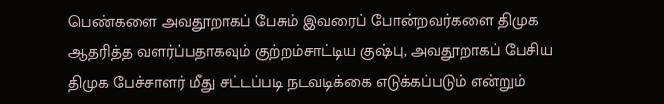பெண்களை அவதூறாகப் பேசும் இவரைப் போன்றவர்களை திமுக ஆதரித்த வளர்ப்பதாகவும் குற்றம்சாட்டிய குஷ்பு, அவதூறாகப் பேசிய திமுக பேச்சாளர் மீது சட்டப்படி நடவடிக்கை எடுக்கப்படும் என்றும்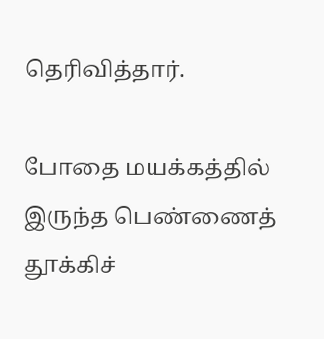தெரிவித்தார்.

போதை மயக்கத்தில் இருந்த பெண்ணைத் தூக்கிச்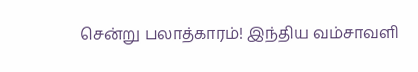சென்று பலாத்காரம்! இந்திய வம்சாவளி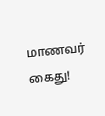மாணவர் கைது!